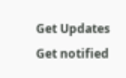Get Updates
Get notified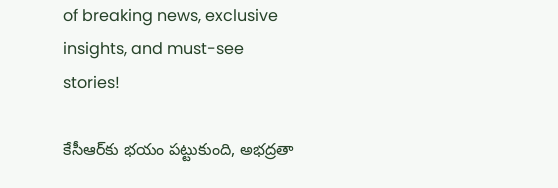of breaking news, exclusive insights, and must-see stories!

కేసీఆర్‌కు భయం పట్టుకుంది, అభద్రతా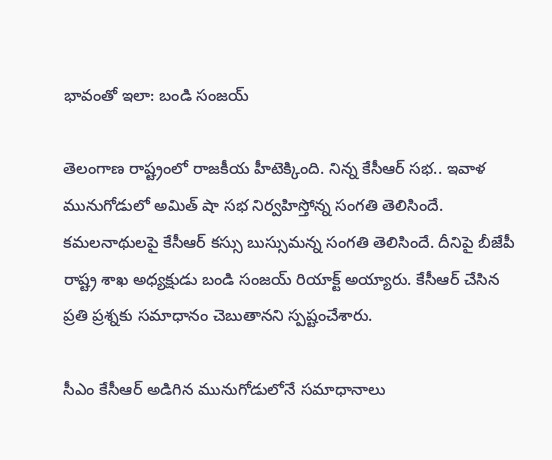భావంతో ఇలా: బండి సంజయ్

తెలంగాణ రాష్ట్రంలో రాజకీయ హీటెక్కింది. నిన్న కేసీఆర్ సభ.. ఇవాళ మునుగోడులో అమిత్ షా సభ నిర్వహిస్తోన్న సంగతి తెలిసిందే. కమలనాథులపై కేసీఆర్ కస్సు బుస్సుమన్న సంగతి తెలిసిందే. దీనిపై బీజేపీ రాష్ట్ర శాఖ అధ్యక్షుడు బండి సంజయ్ రియాక్ట్ అయ్యారు. కేసీఆర్ చేసిన ప్రతి ప్రశ్నకు సమాధానం చెబుతానని స్పష్టంచేశారు.

సీఎం కేసీఆర్ అడిగిన మునుగోడులోనే సమాధానాలు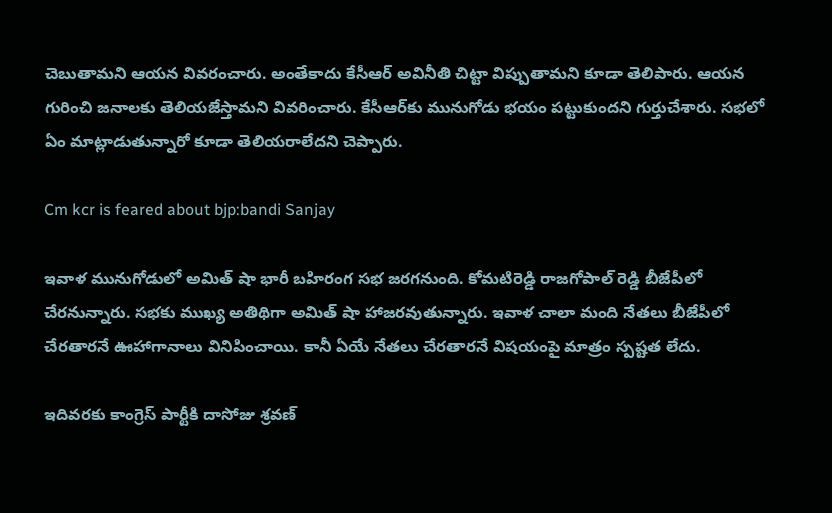చెబుతామని ఆయన వివరంచారు. అంతేకాదు కేసీఆర్ అవినీతి చిట్టా విప్పుతామని కూడా తెలిపారు. ఆయన గురించి జనాలకు తెలియజేస్తామని వివరించారు. కేసీఆర్‌కు మునుగోడు భయం పట్టుకుందని గుర్తుచేశారు. సభలో ఏం మాట్లాడుతున్నారో కూడా తెలియరాలేదని చెప్పారు.

Cm kcr is feared about bjp:bandi Sanjay

ఇవాళ మునుగోడులో అమిత్ షా భారీ బహిరంగ సభ జరగనుంది. కోమటిరెడ్డి రాజగోపాల్ రెడ్డి బీజేపీలో చేరనున్నారు. సభకు ముఖ్య అతిథిగా అమిత్ షా హాజరవుతున్నారు. ఇవాళ చాలా మంది నేతలు బీజేపీలో చేరతారనే ఊహాగానాలు వినిపించాయి. కానీ ఏయే నేతలు చేరతారనే విషయంపై మాత్రం స్పష్టత లేదు.

ఇదివరకు కాంగ్రెస్ పార్టీకి దాసోజు శ్రవణ్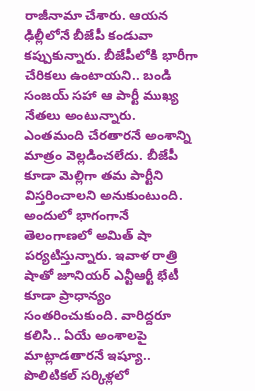రాజీనామా చేశారు. ఆయన ఢిల్లీలోనే బీజేపీ కండువా కప్పుకున్నారు. బీజేపీలోకి భారీగా చేరికలు ఉంటాయని.. బండి సంజయ్ సహా ఆ పార్టీ ముఖ్య నేతలు అంటున్నారు. ఎంతమంది చేరతారనే అంశాన్ని మాత్రం వెల్లడించలేదు. బీజేపీ కూడా మెల్లిగా తమ పార్టీని విస్తరించాలని అనుకుంటుంది. అందులో భాగంగానే తెలంగాణలో అమిత్ షా పర్యటిస్తున్నారు. ఇవాళ రాత్రి షాతో జూనియర్ ఎన్టీఆర్టీ భేటీ కూడా ప్రాధాన్యం సంతరించుకుంది. వారిద్దరూ కలిసి.. ఏయే అంశాలపై మాట్లాడతారనే ఇష్యూ.. పొలిటికల్ సర్కిళ్లలో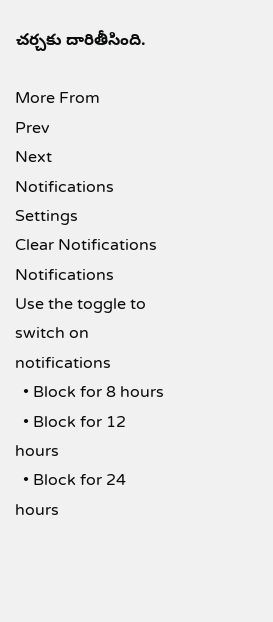చర్చకు దారితీసింది.

More From
Prev
Next
Notifications
Settings
Clear Notifications
Notifications
Use the toggle to switch on notifications
  • Block for 8 hours
  • Block for 12 hours
  • Block for 24 hours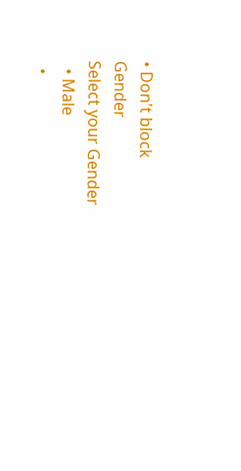• Don't block
Gender
Select your Gender
  • Male
  •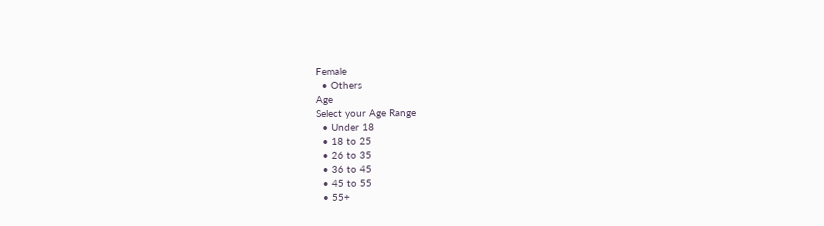Female
  • Others
Age
Select your Age Range
  • Under 18
  • 18 to 25
  • 26 to 35
  • 36 to 45
  • 45 to 55
  • 55+